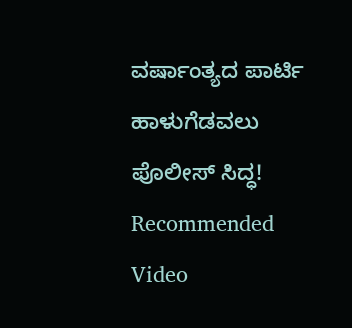ವರ್ಷಾಂತ್ಯದ ಪಾರ್ಟಿ ಹಾಳುಗೆಡವಲು ಪೊಲೀಸ್ ಸಿದ್ಧ!
Recommended Video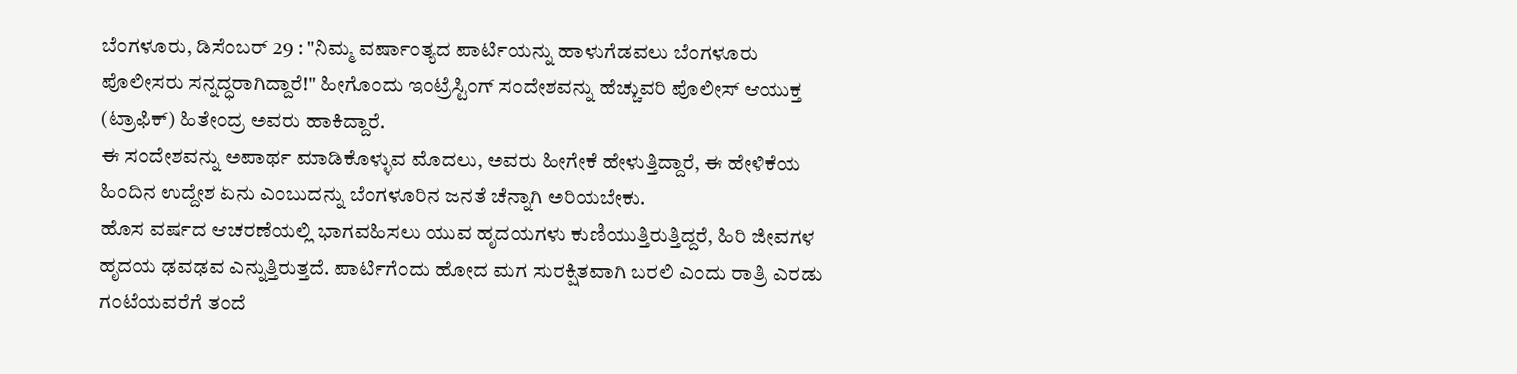ಬೆಂಗಳೂರು, ಡಿಸೆಂಬರ್ 29 : "ನಿಮ್ಮ ವರ್ಷಾಂತ್ಯದ ಪಾರ್ಟಿಯನ್ನು ಹಾಳುಗೆಡವಲು ಬೆಂಗಳೂರು ಪೊಲೀಸರು ಸನ್ನದ್ಧರಾಗಿದ್ದಾರೆ!" ಹೀಗೊಂದು ಇಂಟ್ರೆಸ್ಟಿಂಗ್ ಸಂದೇಶವನ್ನು ಹೆಚ್ಚುವರಿ ಪೊಲೀಸ್ ಆಯುಕ್ತ (ಟ್ರಾಫಿಕ್) ಹಿತೇಂದ್ರ ಅವರು ಹಾಕಿದ್ದಾರೆ.
ಈ ಸಂದೇಶವನ್ನು ಅಪಾರ್ಥ ಮಾಡಿಕೊಳ್ಳುವ ಮೊದಲು, ಅವರು ಹೀಗೇಕೆ ಹೇಳುತ್ತಿದ್ದಾರೆ, ಈ ಹೇಳಿಕೆಯ ಹಿಂದಿನ ಉದ್ದೇಶ ಏನು ಎಂಬುದನ್ನು ಬೆಂಗಳೂರಿನ ಜನತೆ ಚೆನ್ನಾಗಿ ಅರಿಯಬೇಕು.
ಹೊಸ ವರ್ಷದ ಆಚರಣೆಯಲ್ಲಿ ಭಾಗವಹಿಸಲು ಯುವ ಹೃದಯಗಳು ಕುಣಿಯುತ್ತಿರುತ್ತಿದ್ದರೆ, ಹಿರಿ ಜೀವಗಳ ಹೃದಯ ಢವಢವ ಎನ್ನುತ್ತಿರುತ್ತದೆ. ಪಾರ್ಟಿಗೆಂದು ಹೋದ ಮಗ ಸುರಕ್ಷಿತವಾಗಿ ಬರಲಿ ಎಂದು ರಾತ್ರಿ ಎರಡು ಗಂಟೆಯವರೆಗೆ ತಂದೆ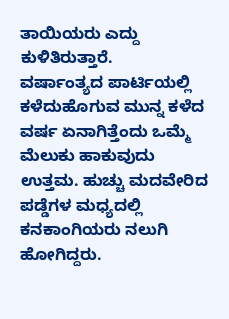ತಾಯಿಯರು ಎದ್ದು ಕುಳಿತಿರುತ್ತಾರೆ.
ವರ್ಷಾಂತ್ಯದ ಪಾರ್ಟಿಯಲ್ಲಿ ಕಳೆದುಹೊಗುವ ಮುನ್ನ ಕಳೆದ ವರ್ಷ ಏನಾಗಿತ್ತೆಂದು ಒಮ್ಮೆ ಮೆಲುಕು ಹಾಕುವುದು ಉತ್ತಮ. ಹುಚ್ಚು ಮದವೇರಿದ ಪಡ್ಡೆಗಳ ಮಧ್ಯದಲ್ಲಿ ಕನಕಾಂಗಿಯರು ನಲುಗಿ ಹೋಗಿದ್ದರು.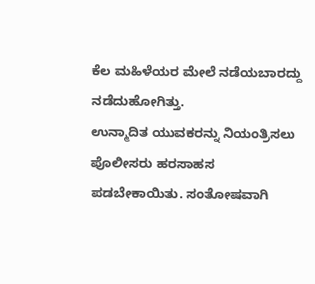ಕೆಲ ಮಹಿಳೆಯರ ಮೇಲೆ ನಡೆಯಬಾರದ್ದು ನಡೆದುಹೋಗಿತ್ತು.
ಉನ್ಮಾದಿತ ಯುವಕರನ್ನು ನಿಯಂತ್ರಿಸಲು ಪೊಲೀಸರು ಹರಸಾಹಸ ಪಡಬೇಕಾಯಿತು. ಸಂತೋಷವಾಗಿ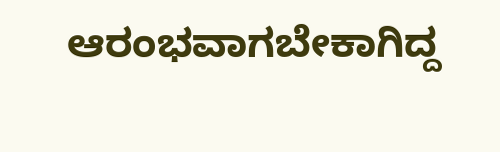ಆರಂಭವಾಗಬೇಕಾಗಿದ್ದ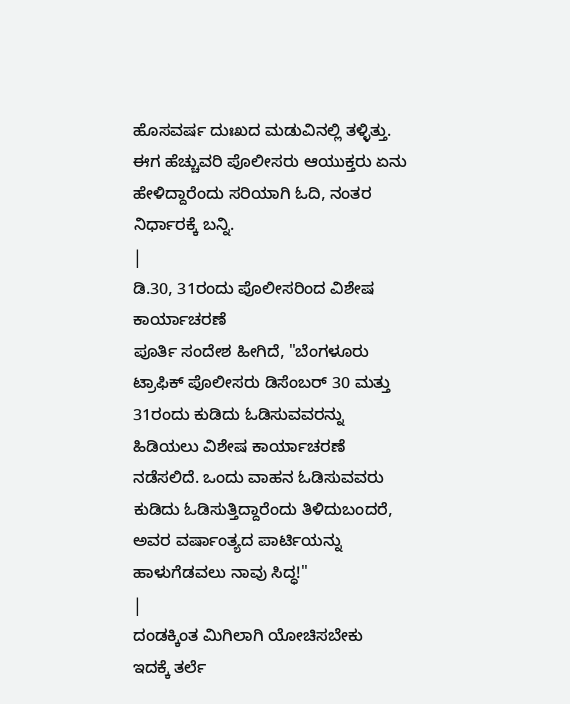ಹೊಸವರ್ಷ ದುಃಖದ ಮಡುವಿನಲ್ಲಿ ತಳ್ಳಿತ್ತು. ಈಗ ಹೆಚ್ಚುವರಿ ಪೊಲೀಸರು ಆಯುಕ್ತರು ಏನು ಹೇಳಿದ್ದಾರೆಂದು ಸರಿಯಾಗಿ ಓದಿ, ನಂತರ ನಿರ್ಧಾರಕ್ಕೆ ಬನ್ನಿ.
|
ಡಿ.30, 31ರಂದು ಪೊಲೀಸರಿಂದ ವಿಶೇಷ ಕಾರ್ಯಾಚರಣೆ
ಪೂರ್ತಿ ಸಂದೇಶ ಹೀಗಿದೆ, "ಬೆಂಗಳೂರು ಟ್ರಾಫಿಕ್ ಪೊಲೀಸರು ಡಿಸೆಂಬರ್ 30 ಮತ್ತು 31ರಂದು ಕುಡಿದು ಓಡಿಸುವವರನ್ನು ಹಿಡಿಯಲು ವಿಶೇಷ ಕಾರ್ಯಾಚರಣೆ ನಡೆಸಲಿದೆ. ಒಂದು ವಾಹನ ಓಡಿಸುವವರು ಕುಡಿದು ಓಡಿಸುತ್ತಿದ್ದಾರೆಂದು ತಿಳಿದುಬಂದರೆ, ಅವರ ವರ್ಷಾಂತ್ಯದ ಪಾರ್ಟಿಯನ್ನು ಹಾಳುಗೆಡವಲು ನಾವು ಸಿದ್ಧ!"
|
ದಂಡಕ್ಕಿಂತ ಮಿಗಿಲಾಗಿ ಯೋಚಿಸಬೇಕು
ಇದಕ್ಕೆ ತರ್ಲೆ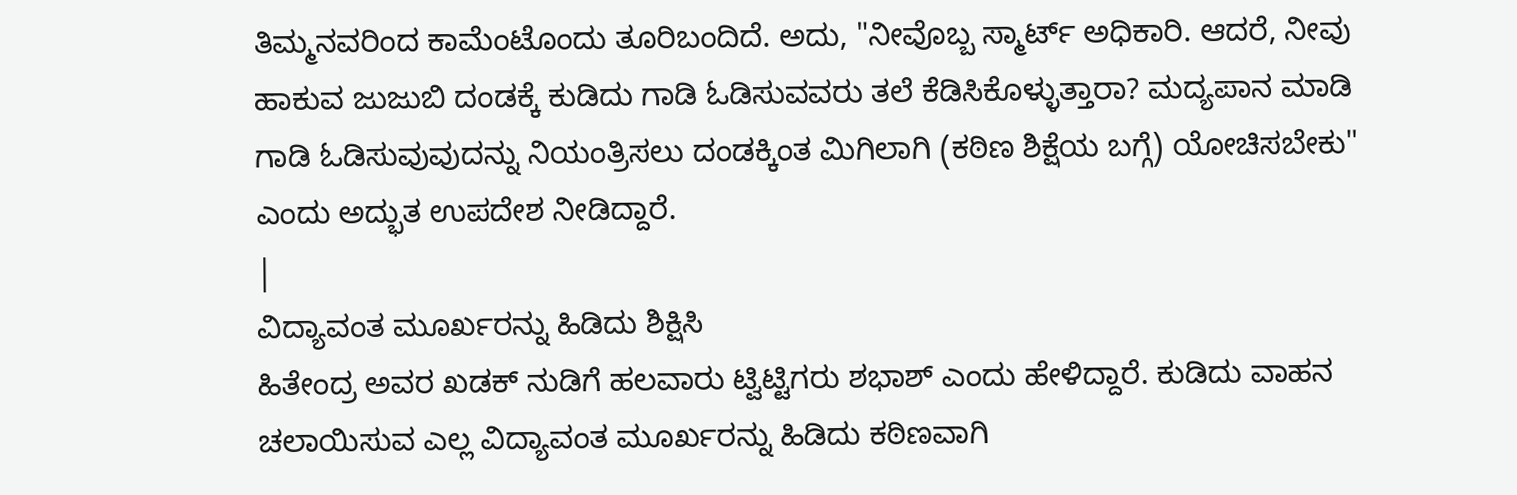ತಿಮ್ಮನವರಿಂದ ಕಾಮೆಂಟೊಂದು ತೂರಿಬಂದಿದೆ. ಅದು, "ನೀವೊಬ್ಬ ಸ್ಮಾರ್ಟ್ ಅಧಿಕಾರಿ. ಆದರೆ, ನೀವು ಹಾಕುವ ಜುಜುಬಿ ದಂಡಕ್ಕೆ ಕುಡಿದು ಗಾಡಿ ಓಡಿಸುವವರು ತಲೆ ಕೆಡಿಸಿಕೊಳ್ಳುತ್ತಾರಾ? ಮದ್ಯಪಾನ ಮಾಡಿ ಗಾಡಿ ಓಡಿಸುವುವುದನ್ನು ನಿಯಂತ್ರಿಸಲು ದಂಡಕ್ಕಿಂತ ಮಿಗಿಲಾಗಿ (ಕಠಿಣ ಶಿಕ್ಷೆಯ ಬಗ್ಗೆ) ಯೋಚಿಸಬೇಕು" ಎಂದು ಅದ್ಭುತ ಉಪದೇಶ ನೀಡಿದ್ದಾರೆ.
|
ವಿದ್ಯಾವಂತ ಮೂರ್ಖರನ್ನು ಹಿಡಿದು ಶಿಕ್ಷಿಸಿ
ಹಿತೇಂದ್ರ ಅವರ ಖಡಕ್ ನುಡಿಗೆ ಹಲವಾರು ಟ್ವಿಟ್ಟಿಗರು ಶಭಾಶ್ ಎಂದು ಹೇಳಿದ್ದಾರೆ. ಕುಡಿದು ವಾಹನ ಚಲಾಯಿಸುವ ಎಲ್ಲ ವಿದ್ಯಾವಂತ ಮೂರ್ಖರನ್ನು ಹಿಡಿದು ಕಠಿಣವಾಗಿ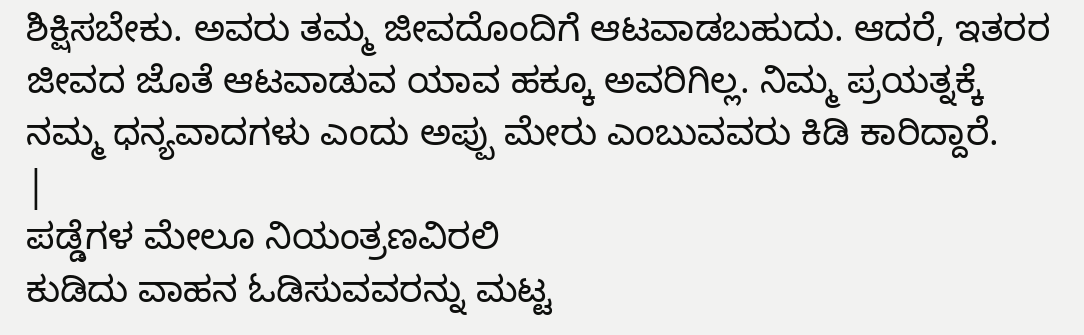ಶಿಕ್ಷಿಸಬೇಕು. ಅವರು ತಮ್ಮ ಜೀವದೊಂದಿಗೆ ಆಟವಾಡಬಹುದು. ಆದರೆ, ಇತರರ ಜೀವದ ಜೊತೆ ಆಟವಾಡುವ ಯಾವ ಹಕ್ಕೂ ಅವರಿಗಿಲ್ಲ. ನಿಮ್ಮ ಪ್ರಯತ್ನಕ್ಕೆ ನಮ್ಮ ಧನ್ಯವಾದಗಳು ಎಂದು ಅಪ್ಪು ಮೇರು ಎಂಬುವವರು ಕಿಡಿ ಕಾರಿದ್ದಾರೆ.
|
ಪಡ್ಡೆಗಳ ಮೇಲೂ ನಿಯಂತ್ರಣವಿರಲಿ
ಕುಡಿದು ವಾಹನ ಓಡಿಸುವವರನ್ನು ಮಟ್ಟ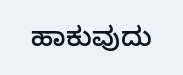ಹಾಕುವುದು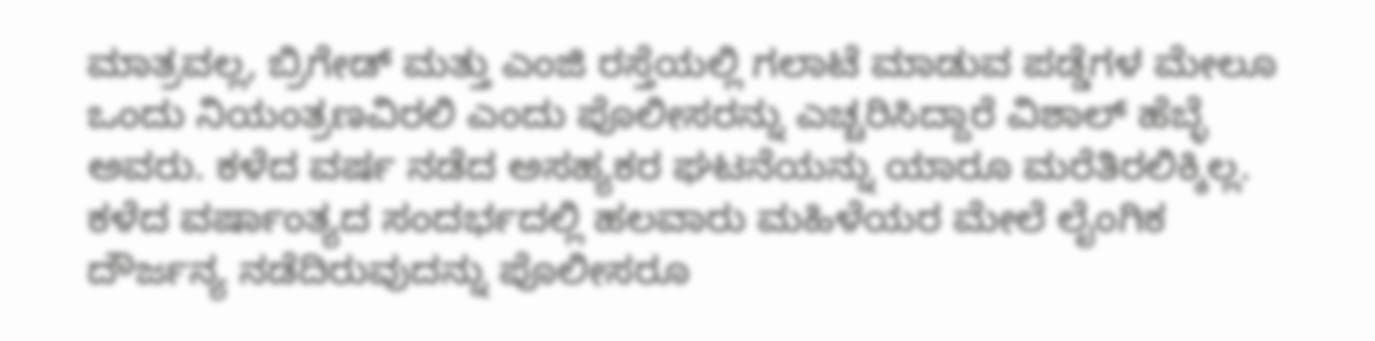ಮಾತ್ರವಲ್ಲ, ಬ್ರಿಗೇಡ್ ಮತ್ತು ಎಂಜಿ ರಸ್ತೆಯಲ್ಲಿ ಗಲಾಟೆ ಮಾಡುವ ಪಡ್ಡೆಗಳ ಮೇಲೂ ಒಂದು ನಿಯಂತ್ರಣವಿರಲಿ ಎಂದು ಪೊಲೀಸರನ್ನು ಎಚ್ಚರಿಸಿದ್ದಾರೆ ವಿಶಾಲ್ ಹೆಬ್ಳೆ ಅವರು. ಕಳೆದ ವರ್ಷ ನಡೆದ ಅಸಹ್ಯಕರ ಘಟನೆಯನ್ನು ಯಾರೂ ಮರೆತಿರಲಿಕ್ಕಿಲ್ಲ. ಕಳೆದ ವರ್ಷಾಂತ್ಯದ ಸಂದರ್ಭದಲ್ಲಿ ಹಲವಾರು ಮಹಿಳೆಯರ ಮೇಲೆ ಲೈಂಗಿಕ ದೌರ್ಜನ್ಯ ನಡೆದಿರುವುದನ್ನು ಪೊಲೀಸರೂ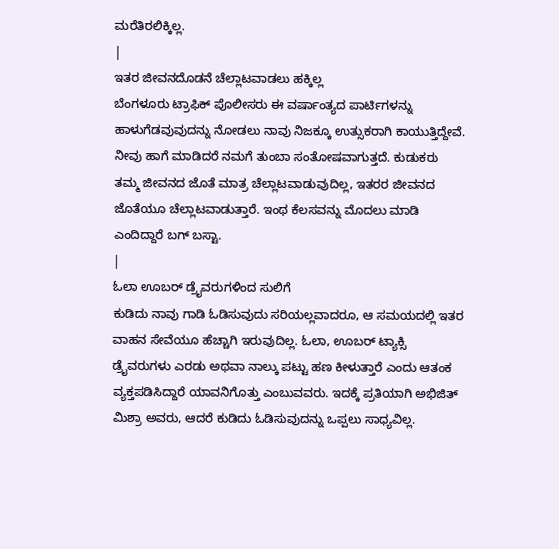ಮರೆತಿರಲಿಕ್ಕಿಲ್ಲ.
|
ಇತರ ಜೀವನದೊಡನೆ ಚೆಲ್ಲಾಟವಾಡಲು ಹಕ್ಕಿಲ್ಲ
ಬೆಂಗಳೂರು ಟ್ರಾಫಿಕ್ ಪೊಲೀಸರು ಈ ವರ್ಷಾಂತ್ಯದ ಪಾರ್ಟಿಗಳನ್ನು ಹಾಳುಗೆಡವುವುದನ್ನು ನೋಡಲು ನಾವು ನಿಜಕ್ಕೂ ಉತ್ಸುಕರಾಗಿ ಕಾಯುತ್ತಿದ್ದೇವೆ. ನೀವು ಹಾಗೆ ಮಾಡಿದರೆ ನಮಗೆ ತುಂಬಾ ಸಂತೋಷವಾಗುತ್ತದೆ. ಕುಡುಕರು ತಮ್ಮ ಜೀವನದ ಜೊತೆ ಮಾತ್ರ ಚೆಲ್ಲಾಟವಾಡುವುದಿಲ್ಲ, ಇತರರ ಜೀವನದ ಜೊತೆಯೂ ಚೆಲ್ಲಾಟವಾಡುತ್ತಾರೆ. ಇಂಥ ಕೆಲಸವನ್ನು ಮೊದಲು ಮಾಡಿ ಎಂದಿದ್ದಾರೆ ಬಗ್ ಬಸ್ಟಾ.
|
ಓಲಾ ಊಬರ್ ಡ್ರೈವರುಗಳಿಂದ ಸುಲಿಗೆ
ಕುಡಿದು ನಾವು ಗಾಡಿ ಓಡಿಸುವುದು ಸರಿಯಲ್ಲವಾದರೂ, ಆ ಸಮಯದಲ್ಲಿ ಇತರ ವಾಹನ ಸೇವೆಯೂ ಹೆಚ್ಚಾಗಿ ಇರುವುದಿಲ್ಲ. ಓಲಾ, ಊಬರ್ ಟ್ಯಾಕ್ಸಿ ಡ್ರೈವರುಗಳು ಎರಡು ಅಥವಾ ನಾಲ್ಕು ಪಟ್ಟು ಹಣ ಕೀಳುತ್ತಾರೆ ಎಂದು ಆತಂಕ ವ್ಯಕ್ತಪಡಿಸಿದ್ದಾರೆ ಯಾವನಿಗೊತ್ತು ಎಂಬುವವರು. ಇದಕ್ಕೆ ಪ್ರತಿಯಾಗಿ ಅಭಿಜಿತ್ ಮಿಶ್ರಾ ಅವರು, ಆದರೆ ಕುಡಿದು ಓಡಿಸುವುದನ್ನು ಒಪ್ಪಲು ಸಾಧ್ಯವಿಲ್ಲ.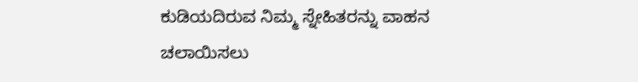ಕುಡಿಯದಿರುವ ನಿಮ್ಮ ಸ್ನೇಹಿತರನ್ನು ವಾಹನ ಚಲಾಯಿಸಲು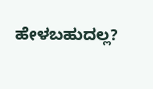ಹೇಳಬಹುದಲ್ಲ?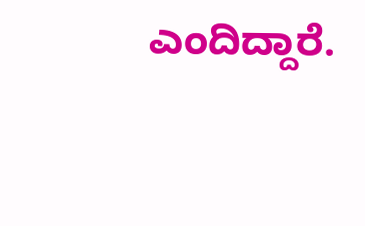ಎಂದಿದ್ದಾರೆ.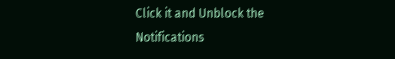Click it and Unblock the Notifications